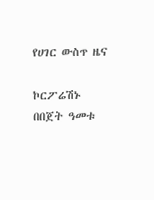የሀገር ውስጥ ዜና

ኮርፖሬሽኑ በበጀት ዓመቱ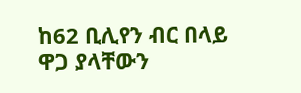ከ62 ቢሊየን ብር በላይ ዋጋ ያላቸውን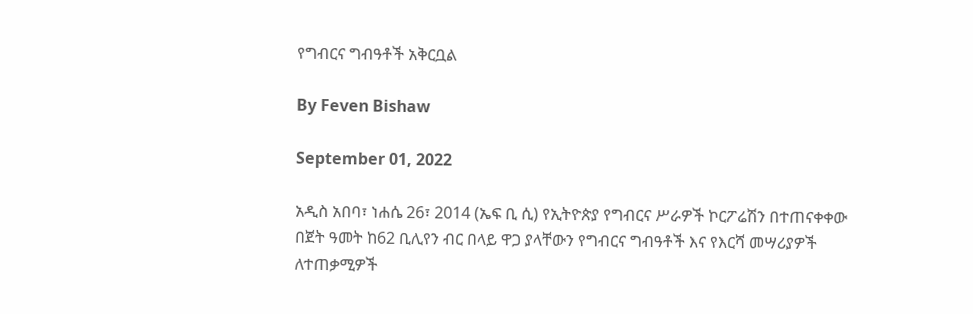የግብርና ግብዓቶች አቅርቧል

By Feven Bishaw

September 01, 2022

አዲስ አበባ፣ ነሐሴ 26፣ 2014 (ኤፍ ቢ ሲ) የኢትዮጵያ የግብርና ሥራዎች ኮርፖሬሽን በተጠናቀቀው በጀት ዓመት ከ62 ቢሊየን ብር በላይ ዋጋ ያላቸውን የግብርና ግብዓቶች እና የእርሻ መሣሪያዎች ለተጠቃሚዎች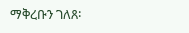ማቅረቡን ገለጸ፡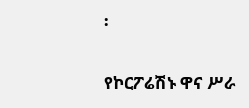፡

የኮርፖሬሽኑ ዋና ሥራ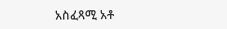አስፈጻሚ አቶ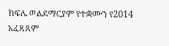ክፍሌ ወልደማርያም የተቋሙን የ2014 አፈጻጸም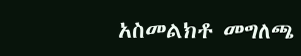አስመልክቶ መግለጫ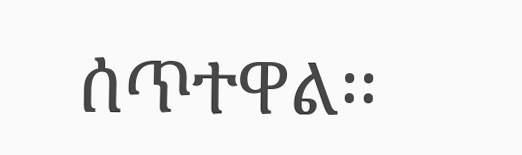ሰጥተዋል፡፡